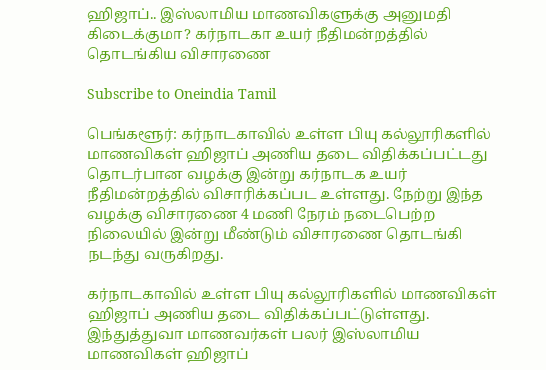ஹிஜாப்.. இஸ்லாமிய மாணவிகளுக்கு அனுமதி கிடைக்குமா? கர்நாடகா உயர் நீதிமன்றத்தில் தொடங்கிய விசாரணை

Subscribe to Oneindia Tamil

பெங்களூர்: கர்நாடகாவில் உள்ள பியு கல்லூரிகளில் மாணவிகள் ஹிஜாப் அணிய தடை விதிக்கப்பட்டது தொடர்பான வழக்கு இன்று கர்நாடக உயர் நீதிமன்றத்தில் விசாரிக்கப்பட உள்ளது. நேற்று இந்த வழக்கு விசாரணை 4 மணி நேரம் நடைபெற்ற நிலையில் இன்று மீண்டும் விசாரணை தொடங்கி நடந்து வருகிறது.

கர்நாடகாவில் உள்ள பியு கல்லூரிகளில் மாணவிகள் ஹிஜாப் அணிய தடை விதிக்கப்பட்டுள்ளது. இந்துத்துவா மாணவர்கள் பலர் இஸ்லாமிய மாணவிகள் ஹிஜாப்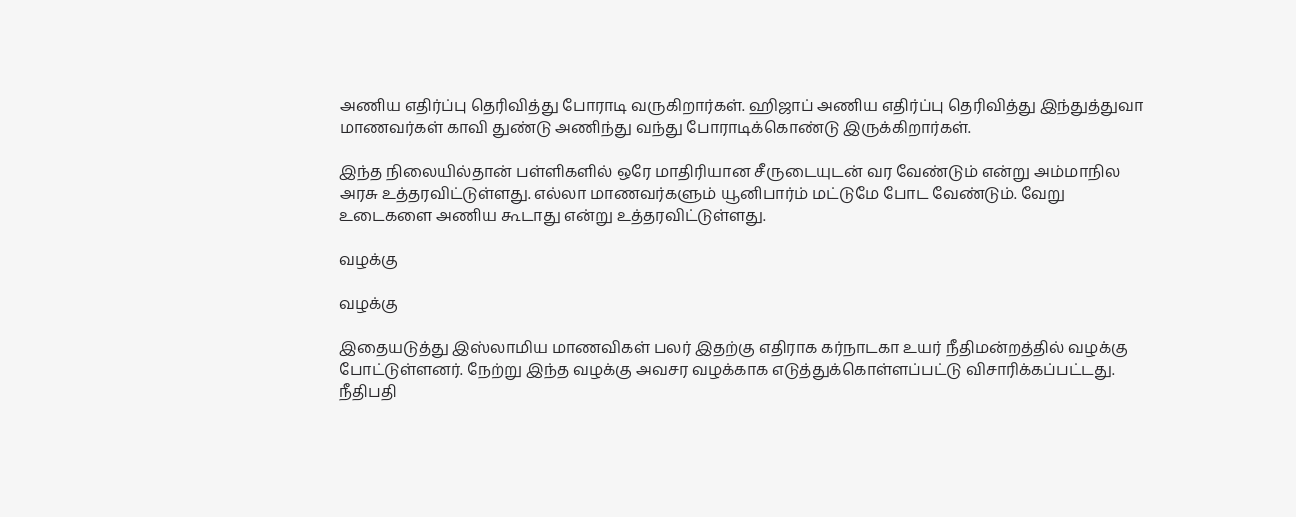அணிய எதிர்ப்பு தெரிவித்து போராடி வருகிறார்கள். ஹிஜாப் அணிய எதிர்ப்பு தெரிவித்து இந்துத்துவா மாணவர்கள் காவி துண்டு அணிந்து வந்து போராடிக்கொண்டு இருக்கிறார்கள்.

இந்த நிலையில்தான் பள்ளிகளில் ஒரே மாதிரியான சீருடையுடன் வர வேண்டும் என்று அம்மாநில அரசு உத்தரவிட்டுள்ளது. எல்லா மாணவர்களும் யூனிபார்ம் மட்டுமே போட வேண்டும். வேறு உடைகளை அணிய கூடாது என்று உத்தரவிட்டுள்ளது.

வழக்கு

வழக்கு

இதையடுத்து இஸ்லாமிய மாணவிகள் பலர் இதற்கு எதிராக கர்நாடகா உயர் நீதிமன்றத்தில் வழக்கு போட்டுள்ளனர். நேற்று இந்த வழக்கு அவசர வழக்காக எடுத்துக்கொள்ளப்பட்டு விசாரிக்கப்பட்டது.
நீதிபதி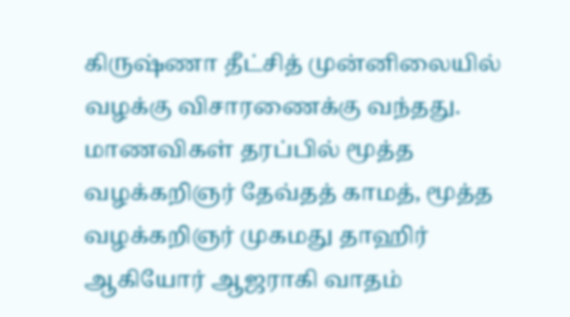கிருஷ்ணா தீட்சித் முன்னிலையில் வழக்கு விசாரணைக்கு வந்தது. மாணவிகள் தரப்பில் மூத்த வழக்கறிஞர் தேவ்தத் காமத், மூத்த வழக்கறிஞர் முகமது தாஹிர் ஆகியோர் ஆஜராகி வாதம்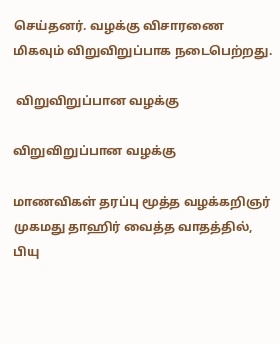செய்தனர். வழக்கு விசாரணை மிகவும் விறுவிறுப்பாக நடைபெற்றது.

 விறுவிறுப்பான வழக்கு

விறுவிறுப்பான வழக்கு

மாணவிகள் தரப்பு மூத்த வழக்கறிஞர் முகமது தாஹிர் வைத்த வாதத்தில், பியு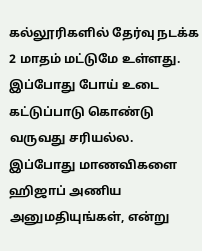கல்லூரிகளில் தேர்வு நடக்க 2 மாதம் மட்டுமே உள்ளது. இப்போது போய் உடை கட்டுப்பாடு கொண்டு வருவது சரியல்ல. இப்போது மாணவிகளை ஹிஜாப் அணிய அனுமதியுங்கள், என்று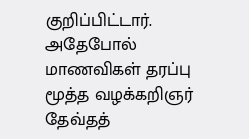குறிப்பிட்டார். அதேபோல் மாணவிகள் தரப்பு மூத்த வழக்கறிஞர் தேவ்தத்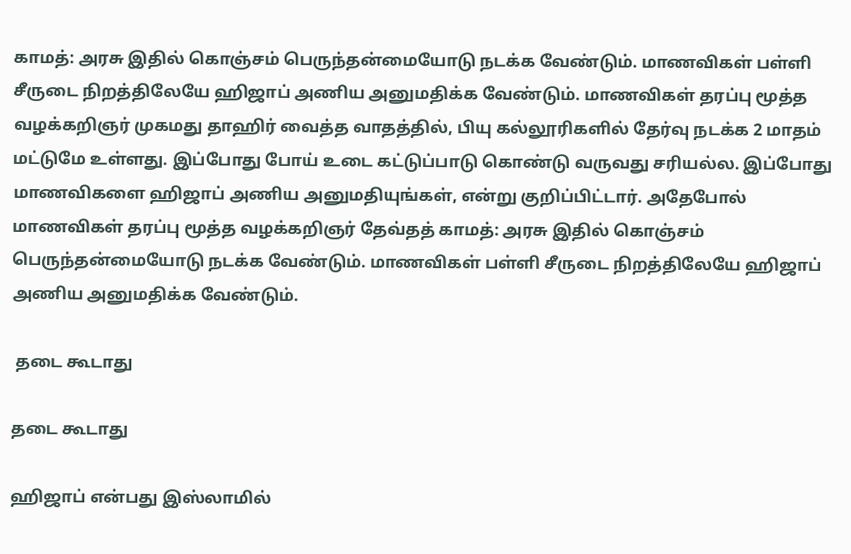காமத்: அரசு இதில் கொஞ்சம் பெருந்தன்மையோடு நடக்க வேண்டும். மாணவிகள் பள்ளி சீருடை நிறத்திலேயே ஹிஜாப் அணிய அனுமதிக்க வேண்டும். மாணவிகள் தரப்பு மூத்த வழக்கறிஞர் முகமது தாஹிர் வைத்த வாதத்தில், பியு கல்லூரிகளில் தேர்வு நடக்க 2 மாதம் மட்டுமே உள்ளது. இப்போது போய் உடை கட்டுப்பாடு கொண்டு வருவது சரியல்ல. இப்போது மாணவிகளை ஹிஜாப் அணிய அனுமதியுங்கள், என்று குறிப்பிட்டார். அதேபோல் மாணவிகள் தரப்பு மூத்த வழக்கறிஞர் தேவ்தத் காமத்: அரசு இதில் கொஞ்சம் பெருந்தன்மையோடு நடக்க வேண்டும். மாணவிகள் பள்ளி சீருடை நிறத்திலேயே ஹிஜாப் அணிய அனுமதிக்க வேண்டும்.

 தடை கூடாது

தடை கூடாது

ஹிஜாப் என்பது இஸ்லாமில்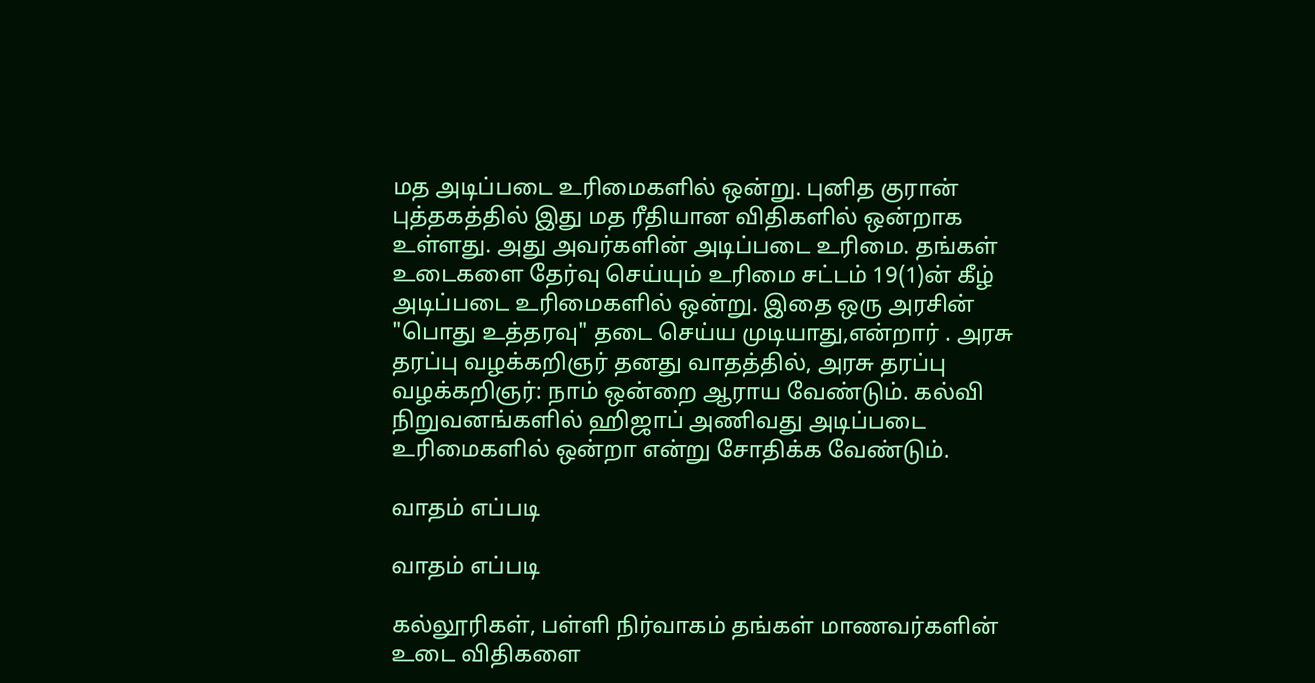மத அடிப்படை உரிமைகளில் ஒன்று. புனித குரான் புத்தகத்தில் இது மத ரீதியான விதிகளில் ஒன்றாக உள்ளது. அது அவர்களின் அடிப்படை உரிமை. தங்கள் உடைகளை தேர்வு செய்யும் உரிமை சட்டம் 19(1)ன் கீழ் அடிப்படை உரிமைகளில் ஒன்று. இதை ஒரு அரசின் "பொது உத்தரவு" தடை செய்ய முடியாது,என்றார் . அரசு தரப்பு வழக்கறிஞர் தனது வாதத்தில், அரசு தரப்பு வழக்கறிஞர்: நாம் ஒன்றை ஆராய வேண்டும். கல்வி நிறுவனங்களில் ஹிஜாப் அணிவது அடிப்படை உரிமைகளில் ஒன்றா என்று சோதிக்க வேண்டும்.

வாதம் எப்படி

வாதம் எப்படி

கல்லூரிகள், பள்ளி நிர்வாகம் தங்கள் மாணவர்களின் உடை விதிகளை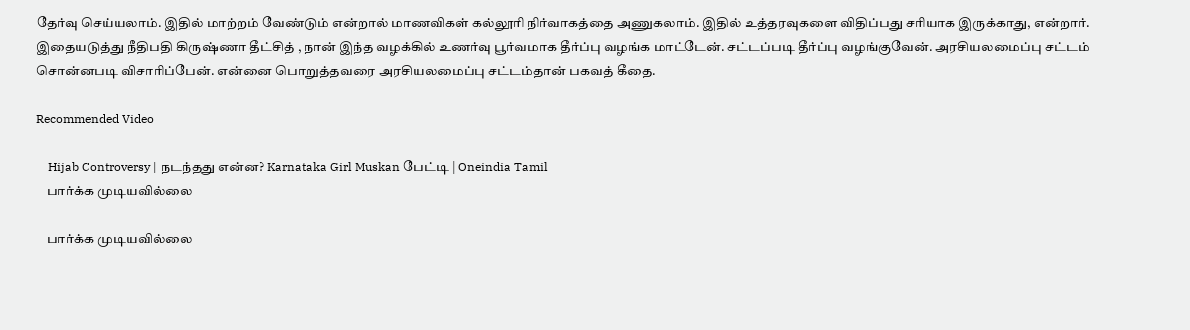தேர்வு செய்யலாம். இதில் மாற்றம் வேண்டும் என்றால் மாணவிகள் கல்லூரி நிர்வாகத்தை அணுகலாம். இதில் உத்தரவுகளை விதிப்பது சரியாக இருக்காது, என்றார். இதையடுத்து நீதிபதி கிருஷ்ணா தீட்சித் , நான் இந்த வழக்கில் உணர்வு பூர்வமாக தீர்ப்பு வழங்க மாட்டேன். சட்டப்படி தீர்ப்பு வழங்குவேன். அரசியலமைப்பு சட்டம் சொன்னபடி விசாரிப்பேன். என்னை பொறுத்தவரை அரசியலமைப்பு சட்டம்தான் பகவத் கீதை.

Recommended Video

    Hijab Controversy | நடந்தது என்ன? Karnataka Girl Muskan பேட்டி | Oneindia Tamil
    பார்க்க முடியவில்லை

    பார்க்க முடியவில்லை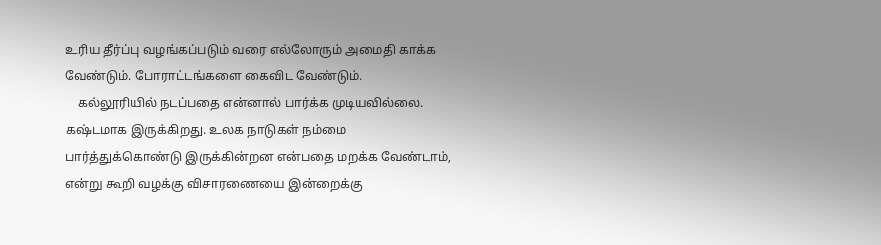உரிய தீர்ப்பு வழங்கப்படும் வரை எல்லோரும் அமைதி காக்க வேண்டும். போராட்டங்களை கைவிட வேண்டும்.
    கல்லூரியில் நடப்பதை என்னால் பார்க்க முடியவில்லை. கஷ்டமாக இருக்கிறது. உலக நாடுகள் நம்மை பார்த்துக்கொண்டு இருக்கின்றன என்பதை மறக்க வேண்டாம், என்று கூறி வழக்கு விசாரணையை இன்றைக்கு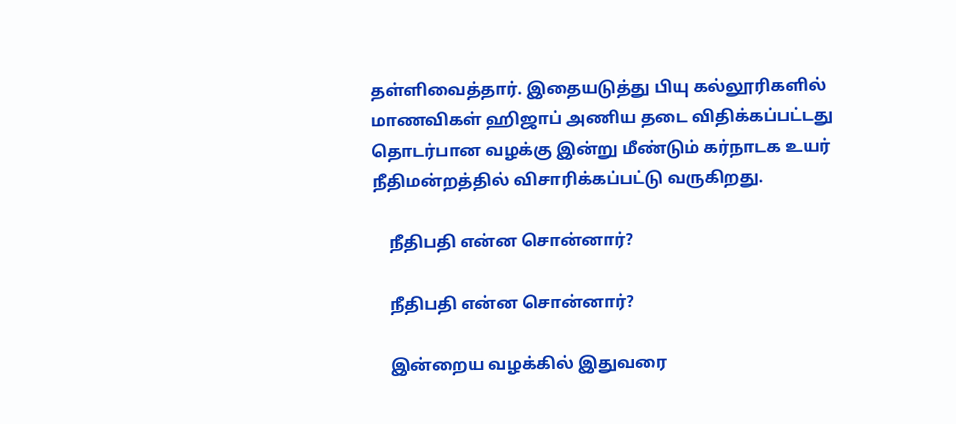தள்ளிவைத்தார். இதையடுத்து பியு கல்லூரிகளில் மாணவிகள் ஹிஜாப் அணிய தடை விதிக்கப்பட்டது தொடர்பான வழக்கு இன்று மீண்டும் கர்நாடக உயர் நீதிமன்றத்தில் விசாரிக்கப்பட்டு வருகிறது.

    நீதிபதி என்ன சொன்னார்?

    நீதிபதி என்ன சொன்னார்?

    இன்றைய வழக்கில் இதுவரை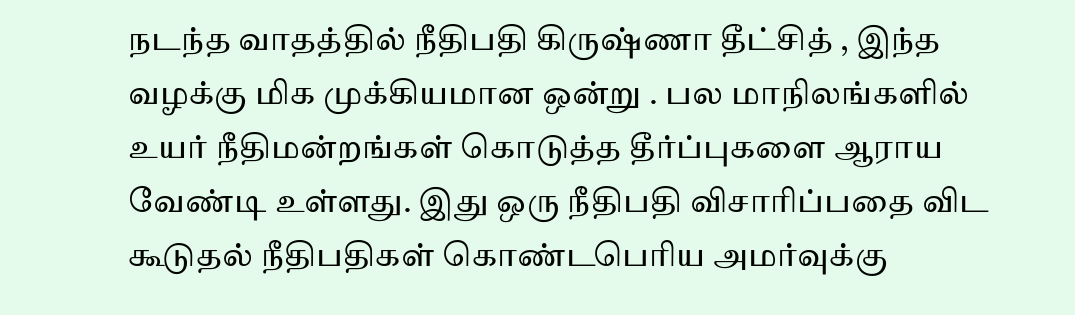நடந்த வாதத்தில் நீதிபதி கிருஷ்ணா தீட்சித் , இந்த வழக்கு மிக முக்கியமான ஒன்று . பல மாநிலங்களில் உயர் நீதிமன்றங்கள் கொடுத்த தீர்ப்புகளை ஆராய வேண்டி உள்ளது. இது ஒரு நீதிபதி விசாரிப்பதை விட கூடுதல் நீதிபதிகள் கொண்டபெரிய அமர்வுக்கு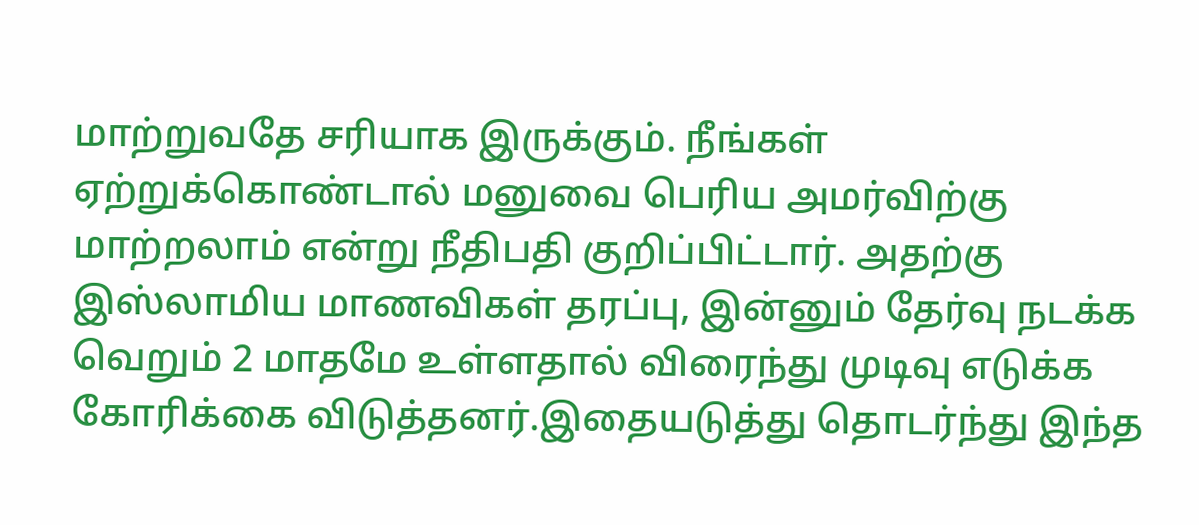மாற்றுவதே சரியாக இருக்கும். நீங்கள் ஏற்றுக்கொண்டால் மனுவை பெரிய அமர்விற்கு மாற்றலாம் என்று நீதிபதி குறிப்பிட்டார். அதற்கு இஸ்லாமிய மாணவிகள் தரப்பு, இன்னும் தேர்வு நடக்க வெறும் 2 மாதமே உள்ளதால் விரைந்து முடிவு எடுக்க கோரிக்கை விடுத்தனர்.இதையடுத்து தொடர்ந்து இந்த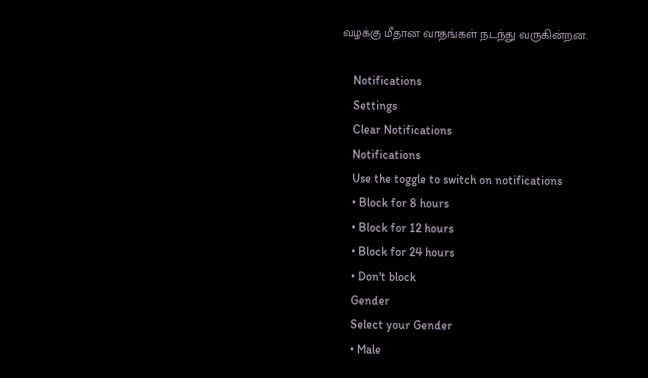வழக்கு மீதான வாதங்கள் நடந்து வருகின்றன.

    Notifications
    Settings
    Clear Notifications
    Notifications
    Use the toggle to switch on notifications
    • Block for 8 hours
    • Block for 12 hours
    • Block for 24 hours
    • Don't block
    Gender
    Select your Gender
    • Male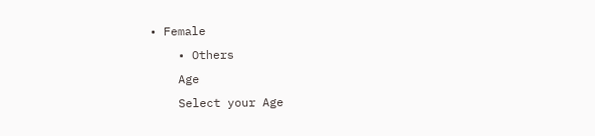• Female
    • Others
    Age
    Select your Age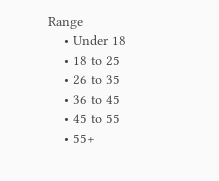Range
    • Under 18
    • 18 to 25
    • 26 to 35
    • 36 to 45
    • 45 to 55
    • 55+